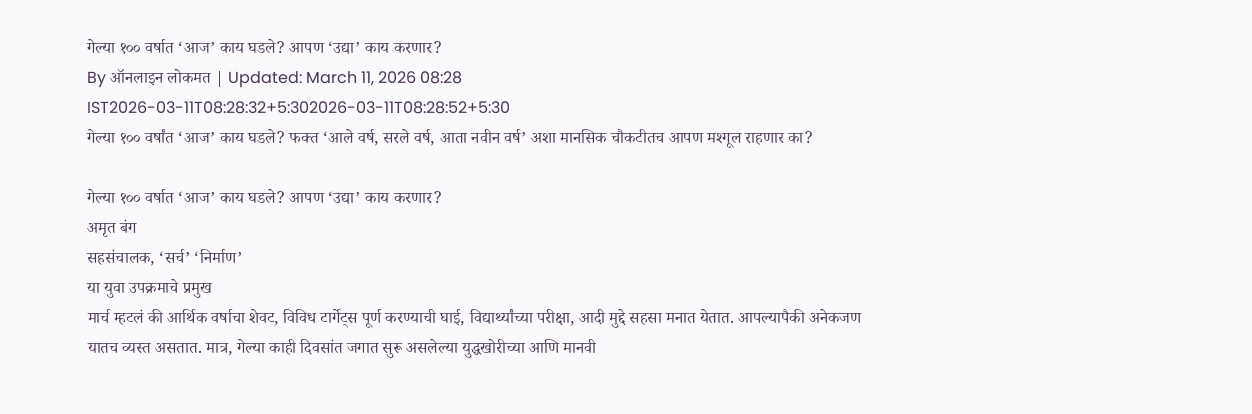गेल्या १०० वर्षात ‘आज’ काय घडले? आपण ‘उद्या’ काय करणार?
By ऑनलाइन लोकमत | Updated: March 11, 2026 08:28 IST2026-03-11T08:28:32+5:302026-03-11T08:28:52+5:30
गेल्या १०० वर्षांत ‘आज’ काय घडले? फक्त ‘आले वर्ष, सरले वर्ष, आता नवीन वर्ष’ अशा मानसिक चौकटीतच आपण मश्गूल राहणार का?

गेल्या १०० वर्षात ‘आज’ काय घडले? आपण ‘उद्या’ काय करणार?
अमृत बंग
सहसंचालक, ‘सर्च’ ‘निर्माण’
या युवा उपक्रमाचे प्रमुख
मार्च म्हटलं की आर्थिक वर्षाचा शेवट, विविध टार्गेट्स पूर्ण करण्याची घाई, विद्यार्थ्यांच्या परीक्षा, आदी मुद्दे सहसा मनात येतात. आपल्यापैकी अनेकजण यातच व्यस्त असतात. मात्र, गेल्या काही दिवसांत जगात सुरू असलेल्या युद्धखोरीच्या आणि मानवी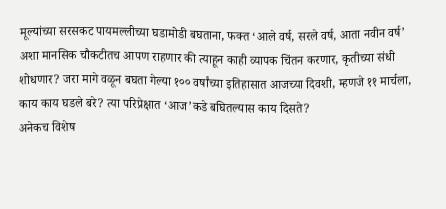मूल्यांच्या सरसकट पायमल्लीच्या घडामोडी बघताना, फक्त ‘आले वर्ष, सरले वर्ष, आता नवीन वर्ष’ अशा मानसिक चौकटीतच आपण राहणार की त्याहून काही व्यापक चिंतन करणार, कृतीच्या संधी शोधणार? जरा मागे वळून बघता गेल्या १०० वर्षांच्या इतिहासात आजच्या दिवशी, म्हणजे ११ मार्चला, काय काय घडले बरे? त्या परिप्रेक्षात ‘आज’कडे बघितल्यास काय दिसते?
अनेकच विशेष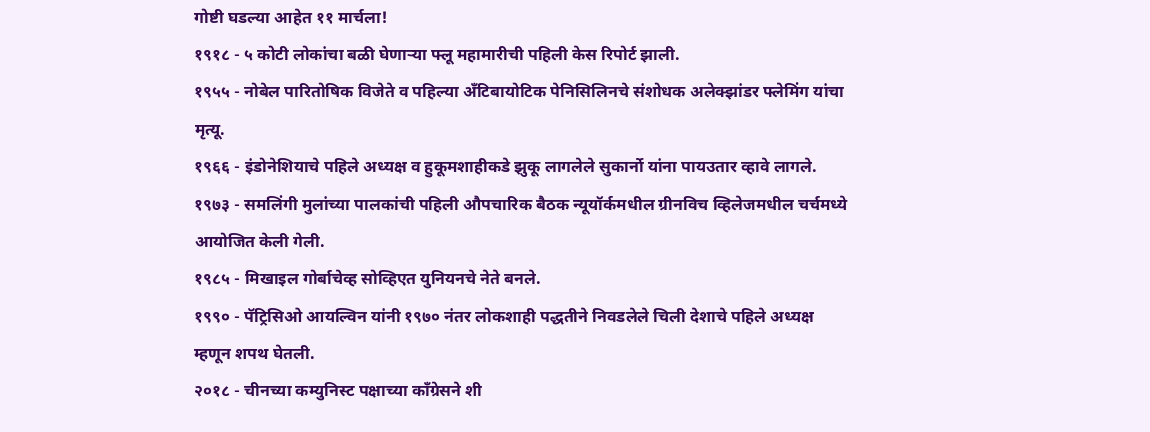गोष्टी घडल्या आहेत ११ मार्चला!
१९१८ - ५ कोटी लोकांचा बळी घेणाऱ्या फ्लू महामारीची पहिली केस रिपोर्ट झाली.
१९५५ - नोबेल पारितोषिक विजेते व पहिल्या अँटिबायोटिक पेनिसिलिनचे संशोधक अलेक्झांडर फ्लेमिंग यांचा मृत्यू.
१९६६ - इंडोनेशियाचे पहिले अध्यक्ष व हुकूमशाहीकडे झुकू लागलेले सुकार्नो यांना पायउतार व्हावे लागले.
१९७३ - समलिंगी मुलांच्या पालकांची पहिली औपचारिक बैठक न्यूयॉर्कमधील ग्रीनविच व्हिलेजमधील चर्चमध्ये आयोजित केली गेली.
१९८५ - मिखाइल गोर्बाचेव्ह सोव्हिएत युनियनचे नेते बनले.
१९९० - पॅट्रिसिओ आयल्विन यांनी १९७० नंतर लोकशाही पद्धतीने निवडलेले चिली देशाचे पहिले अध्यक्ष म्हणून शपथ घेतली.
२०१८ - चीनच्या कम्युनिस्ट पक्षाच्या काँग्रेसने शी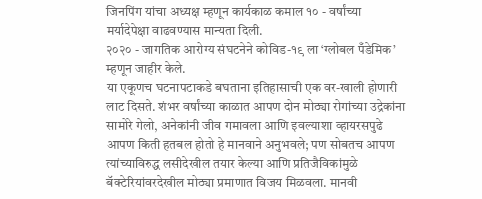जिनपिंग यांचा अध्यक्ष म्हणून कार्यकाळ कमाल १० - वर्षांच्या मर्यादेपेक्षा वाढवण्यास मान्यता दिली.
२०२० - जागतिक आरोग्य संघटनेने कोविड-१९ ला ‘ग्लोबल पँडेमिक’ म्हणून जाहीर केले.
या एकूणच घटनापटाकडे बघताना इतिहासाची एक वर-खाली होणारी लाट दिसते. शंभर वर्षांच्या काळात आपण दोन मोठ्या रोगांच्या उद्रेकांना सामोरे गेलो, अनेकांनी जीव गमावला आणि इवल्याशा व्हायरसपुढे आपण किती हतबल होतो हे मानवाने अनुभवले; पण सोबतच आपण त्यांच्याविरुद्ध लसीदेखील तयार केल्या आणि प्रतिजैविकांमुळे बॅक्टेरियांवरदेखील मोठ्या प्रमाणात विजय मिळवला. मानवी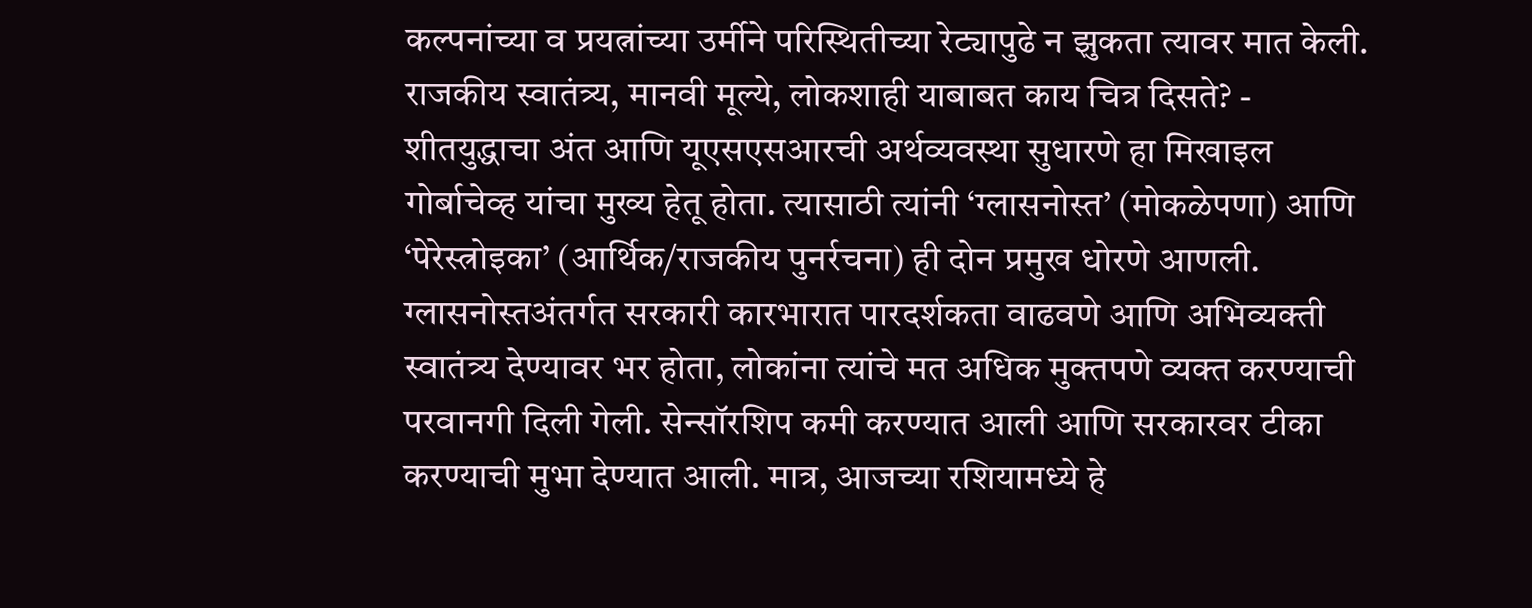कल्पनांच्या व प्रयत्नांच्या उर्मीने परिस्थितीच्या रेट्यापुढे न झुकता त्यावर मात केली.
राजकीय स्वातंत्र्य, मानवी मूल्ये, लोकशाही याबाबत काय चित्र दिसते? - शीतयुद्धाचा अंत आणि यूएसएसआरची अर्थव्यवस्था सुधारणे हा मिखाइल गोर्बाचेव्ह यांचा मुख्य हेतू होता. त्यासाठी त्यांनी ‘ग्लासनोस्त’ (मोकळेपणा) आणि ‘पेरेस्त्रोइका’ (आर्थिक/राजकीय पुनर्रचना) ही दोन प्रमुख धोरणे आणली. ग्लासनोस्तअंतर्गत सरकारी कारभारात पारदर्शकता वाढवणे आणि अभिव्यक्ती स्वातंत्र्य देण्यावर भर होता, लोकांना त्यांचे मत अधिक मुक्तपणे व्यक्त करण्याची परवानगी दिली गेली. सेन्सॉरशिप कमी करण्यात आली आणि सरकारवर टीका करण्याची मुभा देण्यात आली. मात्र, आजच्या रशियामध्ये हे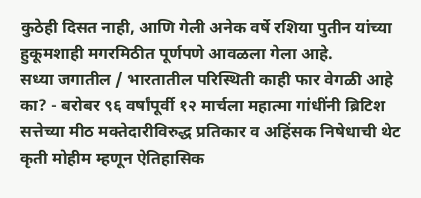कुठेही दिसत नाही, आणि गेली अनेक वर्षे रशिया पुतीन यांच्या हुकूमशाही मगरमिठीत पूर्णपणे आवळला गेला आहे.
सध्या जगातील / भारतातील परिस्थिती काही फार वेगळी आहे का? - बरोबर ९६ वर्षांपूर्वी १२ मार्चला महात्मा गांधींनी ब्रिटिश सत्तेच्या मीठ मक्तेदारीविरुद्ध प्रतिकार व अहिंसक निषेधाची थेट कृती मोहीम म्हणून ऐतिहासिक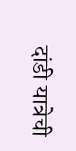दांडी यात्रेची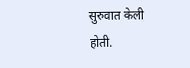सुरुवात केली होती.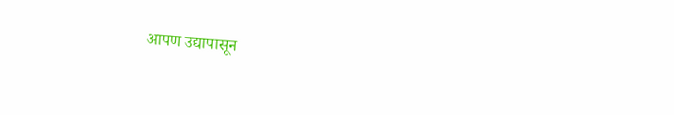आपण उद्यापासून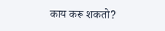काय करू शकतो?